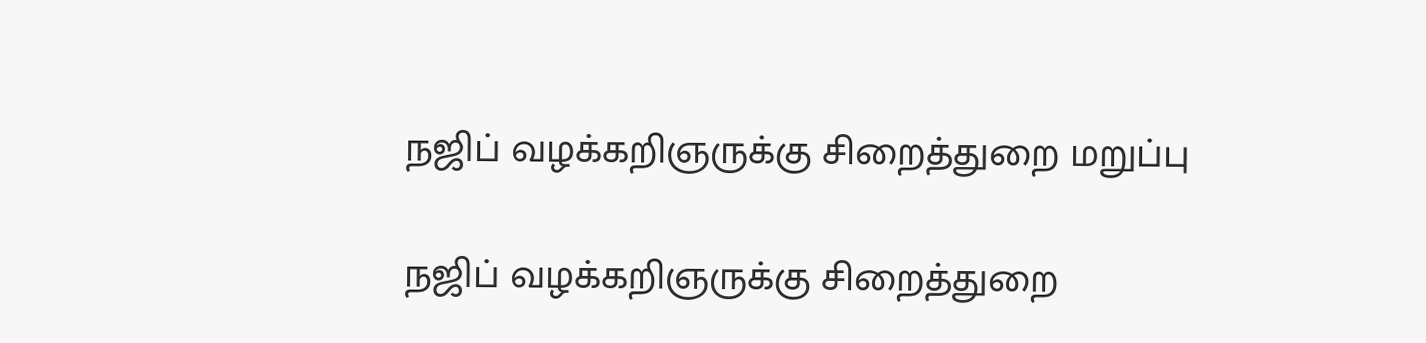நஜிப் வழக்கறிஞருக்கு சிறைத்துறை மறுப்பு

நஜிப் வழக்கறிஞருக்கு சிறைத்துறை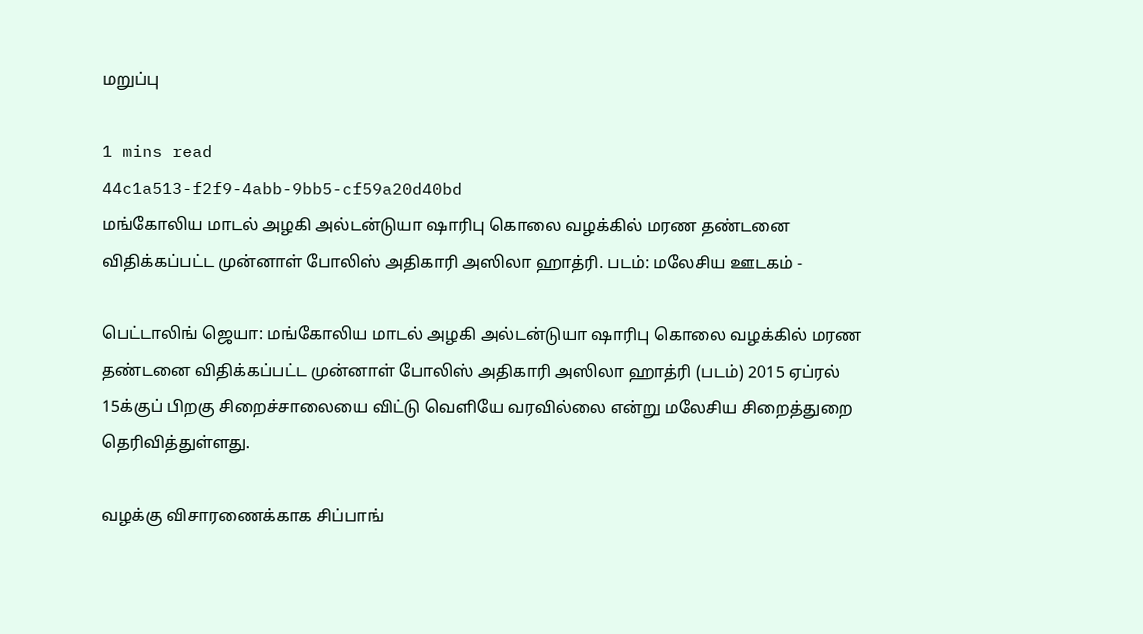மறுப்பு

1 mins read
44c1a513-f2f9-4abb-9bb5-cf59a20d40bd
மங்கோலிய மாடல் அழகி அல்டன்டுயா ஷாரிபு கொலை வழக்கில் மரண தண்டனை விதிக்கப்பட்ட முன்னாள் போலிஸ் அதிகாரி அஸிலா ஹாத்ரி. படம்: மலேசிய ஊடகம் -

பெட்டாலிங் ஜெயா: மங்கோலிய மாடல் அழகி அல்டன்டுயா ஷாரிபு கொலை வழக்கில் மரண தண்டனை விதிக்கப்பட்ட முன்னாள் போலிஸ் அதிகாரி அஸிலா ஹாத்ரி (படம்) 2015 ஏப்ரல் 15க்குப் பிறகு சிறைச்சாலையை விட்டு வெளியே வரவில்லை என்று மலேசிய சிறைத்துறை தெரிவித்துள்ளது.

வழக்கு விசாரணைக்காக சிப்பாங்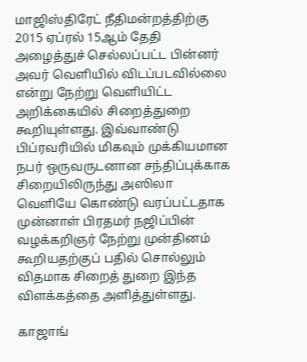மாஜிஸ்திரேட் நீதிமன்றத்திற்கு 2015 ஏப்ரல் 15ஆம் தேதி அழைத்துச் செல்லப்பட்ட பின்னர் அவர் வெளியில் விடப்படவில்லை என்று நேற்று வெளியிட்ட அறிக்கையில் சிறைத்துறை கூறியுள்ளது. இவ்வாண்டு பிப்ரவரியில் மிகவும் முக்கியமான நபர் ஒருவருடனான சந்திப்புக்காக சிறையிலிருந்து அஸிலா வெளியே கொண்டு வரப்பட்டதாக முன்னாள் பிரதமர் நஜிப்பின் வழக்கறிஞர் நேற்று முன்தினம் கூறியதற்குப் பதில் சொல்லும் விதமாக சிறைத் துறை இந்த விளக்கத்தை அளித்துள்ளது.

காஜாங்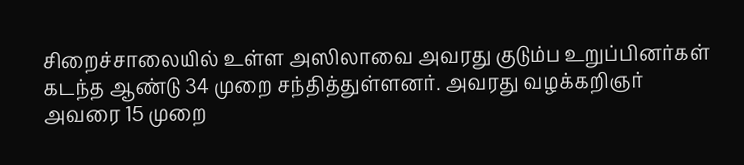சிறைச்சாலையில் உள்ள அஸிலாவை அவரது குடும்ப உறுப்பினர்கள் கடந்த ஆண்டு 34 முறை சந்தித்துள்ளனர். அவரது வழக்கறிஞர் அவரை 15 முறை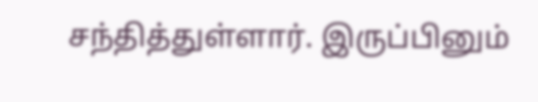சந்தித்துள்ளார். இருப்பினும்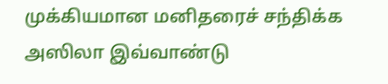முக்கியமான மனிதரைச் சந்திக்க அஸிலா இவ்வாண்டு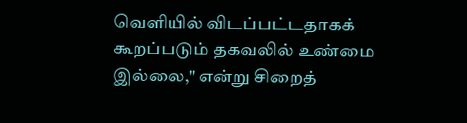வெளியில் விடப்பட்டதாகக் கூறப்படும் தகவலில் உண்மை இல்லை," என்று சிறைத்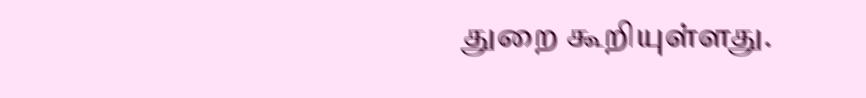துறை கூறியுள்ளது.